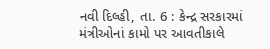નવી દિલ્હી, તા. 6 : કેન્દ્ર સરકારમાં
મંત્રીઓનાં કામો પર આવતીકાલે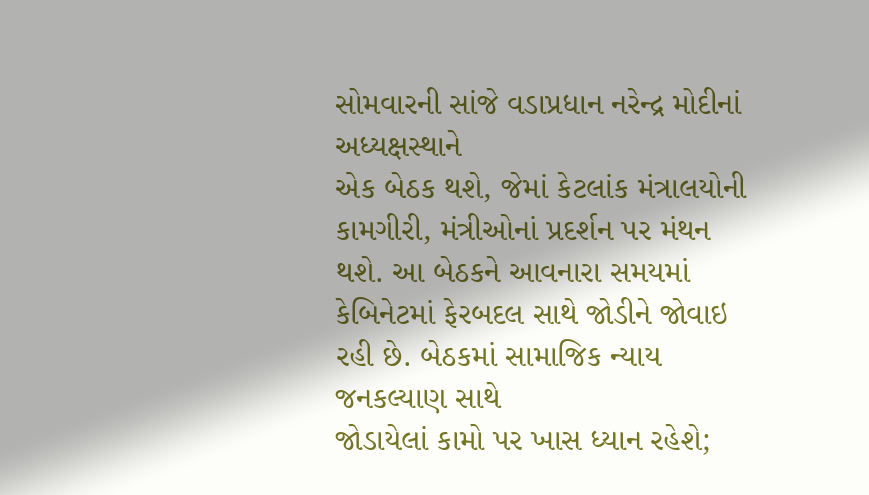સોમવારની સાંજે વડાપ્રધાન નરેન્દ્ર મોદીનાં અધ્યક્ષસ્થાને
એક બેઠક થશે, જેમાં કેટલાંક મંત્રાલયોની
કામગીરી, મંત્રીઓનાં પ્રદર્શન પર મંથન થશે. આ બેઠકને આવનારા સમયમાં
કેબિનેટમાં ફેરબદલ સાથે જોડીને જોવાઇ રહી છે. બેઠકમાં સામાજિક ન્યાય જનકલ્યાણ સાથે
જોડાયેલાં કામો પર ખાસ ધ્યાન રહેશે;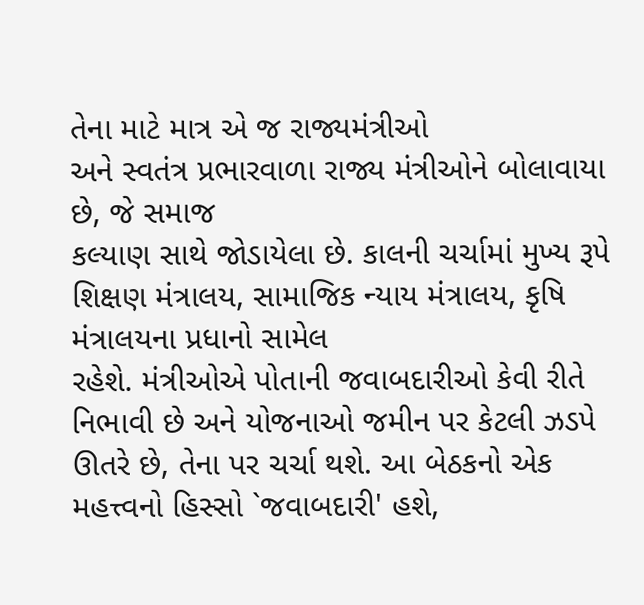તેના માટે માત્ર એ જ રાજ્યમંત્રીઓ
અને સ્વતંત્ર પ્રભારવાળા રાજ્ય મંત્રીઓને બોલાવાયા છે, જે સમાજ
કલ્યાણ સાથે જોડાયેલા છે. કાલની ચર્ચામાં મુખ્ય રૂપે શિક્ષણ મંત્રાલય, સામાજિક ન્યાય મંત્રાલય, કૃષિ મંત્રાલયના પ્રધાનો સામેલ
રહેશે. મંત્રીઓએ પોતાની જવાબદારીઓ કેવી રીતે નિભાવી છે અને યોજનાઓ જમીન પર કેટલી ઝડપે
ઊતરે છે, તેના પર ચર્ચા થશે. આ બેઠકનો એક મહત્ત્વનો હિસ્સો `જવાબદારી' હશે,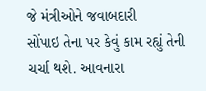જે મંત્રીઓને જવાબદારી
સોંપાઇ તેના પર કેવું કામ રહ્યું તેની ચર્ચા થશે. આવનારા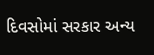દિવસોમાં સરકાર અન્ય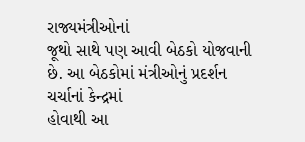રાજ્યમંત્રીઓનાં
જૂથો સાથે પણ આવી બેઠકો યોજવાની છે. આ બેઠકોમાં મંત્રીઓનું પ્રદર્શન ચર્ચાનાં કેન્દ્રમાં
હોવાથી આ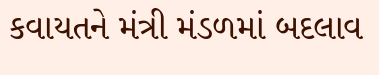કવાયતને મંત્રી મંડળમાં બદલાવ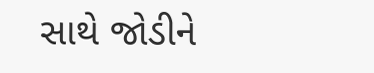સાથે જોડીને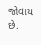જોવાય છે.